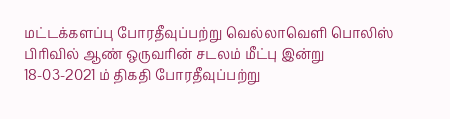மட்டக்களப்பு போரதீவுப்பற்று வெல்லாவெளி பொலிஸ் பிரிவில் ஆண் ஒருவரின் சடலம் மீட்பு இன்று 18-03-2021 ம் திகதி போரதீவுப்பற்று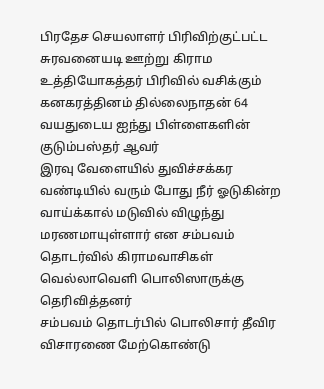பிரதேச செயலாளர் பிரிவிற்குட்பட்ட சுரவனையடி ஊற்று கிராம உத்தியோகத்தர் பிரிவில் வசிக்கும் கனகரத்தினம் தில்லைநாதன் 64 வயதுடைய ஐந்து பிள்ளைகளின் குடும்பஸ்தர் ஆவர்
இரவு வேளையில் துவிச்சக்கர வண்டியில் வரும் போது நீர் ஓடுகின்ற வாய்க்கால் மடுவில் விழுந்து மரணமாயுள்ளார் என சம்பவம் தொடர்வில் கிராமவாசிகள் வெல்லாவெளி பொலிஸாருக்கு தெரிவித்தனர்
சம்பவம் தொடர்பில் பொலிசார் தீவிர விசாரணை மேற்கொண்டு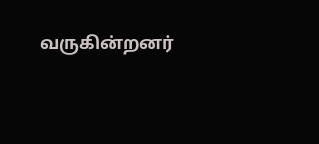வருகின்றனர்